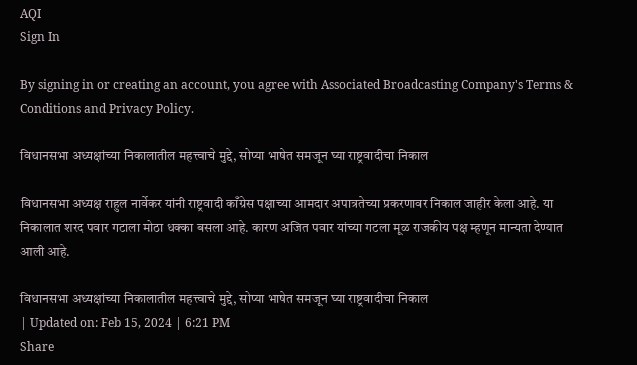AQI
Sign In

By signing in or creating an account, you agree with Associated Broadcasting Company's Terms & Conditions and Privacy Policy.

विधानसभा अध्यक्षांच्या निकालातील महत्त्वाचे मुद्दे, सोप्या भाषेत समजून घ्या राष्ट्रवादीचा निकाल

विधानसभा अध्यक्ष राहुल नार्वेकर यांनी राष्ट्रवादी काँग्रेस पक्षाच्या आमदार अपात्रतेच्या प्रकरणावर निकाल जाहीर केला आहे. या निकालात शरद पवार गटाला मोठा धक्का बसला आहे. कारण अजित पवार यांच्या गटला मूळ राजकीय पक्ष म्हणून मान्यता देण्यात आली आहे.

विधानसभा अध्यक्षांच्या निकालातील महत्त्वाचे मुद्दे, सोप्या भाषेत समजून घ्या राष्ट्रवादीचा निकाल
| Updated on: Feb 15, 2024 | 6:21 PM
Share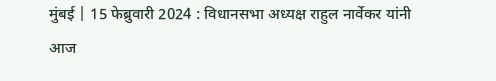मुंबई | 15 फेब्रुवारी 2024 : विधानसभा अध्यक्ष राहुल नार्वेकर यांनी आज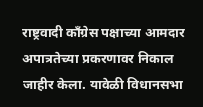राष्ट्रवादी काँग्रेस पक्षाच्या आमदार अपात्रतेच्या प्रकरणावर निकाल जाहीर केला. यावेळी विधानसभा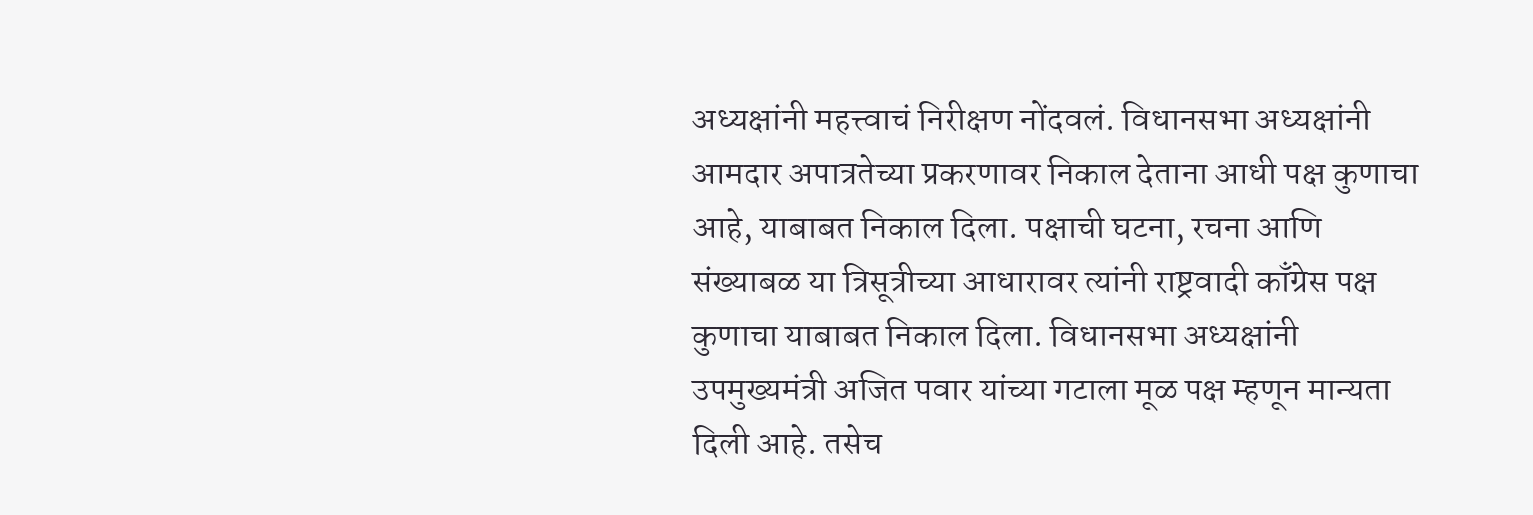अध्यक्षांनी महत्त्वाचं निरीक्षण नोंदवलं. विधानसभा अध्यक्षांनी आमदार अपात्रतेच्या प्रकरणावर निकाल देताना आधी पक्ष कुणाचा आहे, याबाबत निकाल दिला. पक्षाची घटना, रचना आणि संख्याबळ या त्रिसूत्रीच्या आधारावर त्यांनी राष्ट्रवादी काँग्रेस पक्ष कुणाचा याबाबत निकाल दिला. विधानसभा अध्यक्षांनी उपमुख्यमंत्री अजित पवार यांच्या गटाला मूळ पक्ष म्हणून मान्यता दिली आहे. तसेच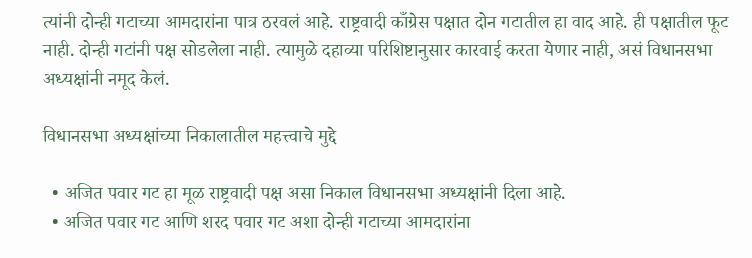त्यांनी दोन्ही गटाच्या आमदारांना पात्र ठरवलं आहे. राष्ट्रवादी काँग्रेस पक्षात दोन गटातील हा वाद आहे. ही पक्षातील फूट नाही. दोन्ही गटांनी पक्ष सोडलेला नाही. त्यामुळे दहाव्या परिशिष्टानुसार कारवाई करता येणार नाही, असं विधानसभा अध्यक्षांनी नमूद केलं.

विधानसभा अध्यक्षांच्या निकालातील महत्त्वाचे मुद्दे

  • अजित पवार गट हा मूळ राष्ट्रवादी पक्ष असा निकाल विधानसभा अध्यक्षांनी दिला आहे.
  • अजित पवार गट आणि शरद पवार गट अशा दोन्ही गटाच्या आमदारांना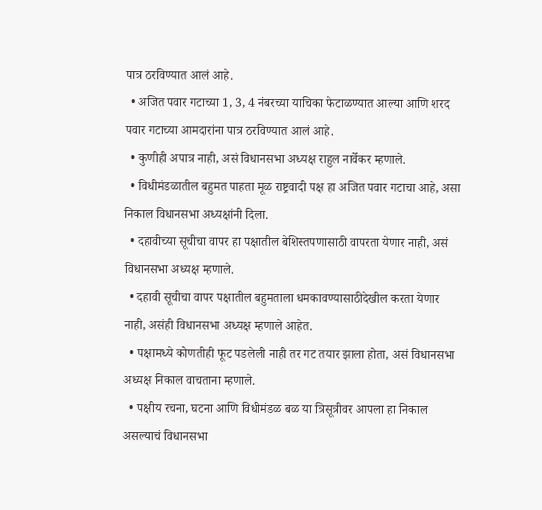पात्र ठरविण्यात आलं आहे.
  • अजित पवार गटाच्या 1, 3, 4 नंबरच्या याचिका फेटाळण्यात आल्या आणि शरद पवार गटाच्या आमदारांना पात्र ठरविण्यात आलं आहे.
  • कुणीही अपात्र नाही, असं विधानसभा अध्यक्ष राहुल नार्वेकर म्हणाले.
  • विधीमंडळातील बहुमत पाहता मूळ राष्ट्रवादी पक्ष हा अजित पवार गटाचा आहे, असा निकाल विधानसभा अध्यक्षांनी दिला.
  • दहावीच्या सूचीचा वापर हा पक्षातील बेशिस्तपणासाठी वापरता येणार नाही, असं विधानसभा अध्यक्ष म्हणाले.
  • दहावी सूचीचा वापर पक्षातील बहुमताला धमकावण्यासाठीदेखील करता येणार नाही, असंही विधानसभा अध्यक्ष म्हणाले आहेत.
  • पक्षामध्ये कोणतीही फूट पडलेली नाही तर गट तयार झाला होता, असं विधानसभा अध्यक्ष निकाल वाचताना म्हणाले.
  • पक्षीय रचना, घटना आणि विधीमंडळ बळ या त्रिसूत्रीवर आपला हा निकाल असल्याचं विधानसभा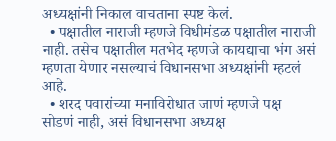अध्यक्षांनी निकाल वाचताना स्पष्ट केलं.
  • पक्षातील नाराजी म्हणजे विधीमंडळ पक्षातील नाराजी नाही. तसेच पक्षातील मतभेद म्हणजे कायद्याचा भंग असं म्हणता येणार नसल्याचं विधानसभा अध्यक्षांनी म्हटलं आहे.
  • शरद पवारांच्या मनाविरोधात जाणं म्हणजे पक्ष सोडणं नाही, असं विधानसभा अध्यक्ष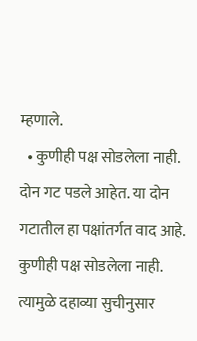म्हणाले.
  • कुणीही पक्ष सोडलेला नाही. दोन गट पडले आहेत. या दोन गटातील हा पक्षांतर्गत वाद आहे. कुणीही पक्ष सोडलेला नाही. त्यामुळे दहाव्या सुचीनुसार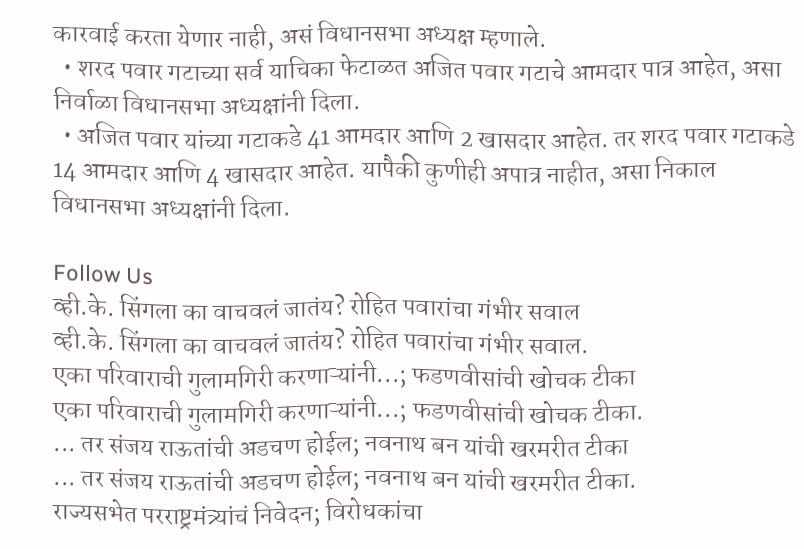कारवाई करता येणार नाही, असं विधानसभा अध्यक्ष म्हणाले.
  • शरद पवार गटाच्या सर्व याचिका फेटाळत अजित पवार गटाचे आमदार पात्र आहेत, असा निर्वाळा विधानसभा अध्यक्षांनी दिला.
  • अजित पवार यांच्या गटाकडे 41 आमदार आणि 2 खासदार आहेत. तर शरद पवार गटाकडे 14 आमदार आणि 4 खासदार आहेत. यापैकी कुणीही अपात्र नाहीत, असा निकाल विधानसभा अध्यक्षांनी दिला.

Follow Us
व्ही.के. सिंगला का वाचवलं जातंय? रोहित पवारांचा गंभीर सवाल
व्ही.के. सिंगला का वाचवलं जातंय? रोहित पवारांचा गंभीर सवाल.
एका परिवाराची गुलामगिरी करणाऱ्यांनी...; फडणवीसांची खोचक टीका
एका परिवाराची गुलामगिरी करणाऱ्यांनी...; फडणवीसांची खोचक टीका.
... तर संजय राऊतांची अडचण होईल; नवनाथ बन यांची खरमरीत टीका
... तर संजय राऊतांची अडचण होईल; नवनाथ बन यांची खरमरीत टीका.
राज्यसभेत परराष्ट्रमंत्र्यांचं निवेदन; विरोधकांचा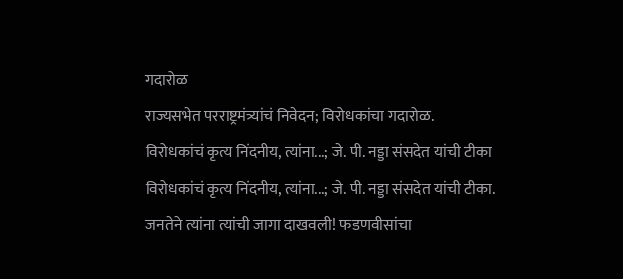गदारोळ
राज्यसभेत परराष्ट्रमंत्र्यांचं निवेदन; विरोधकांचा गदारोळ.
विरोधकांचं कृत्य निंदनीय, त्यांना...; जे. पी. नड्डा संसदेत यांची टीका
विरोधकांचं कृत्य निंदनीय, त्यांना...; जे. पी. नड्डा संसदेत यांची टीका.
जनतेने त्यांना त्यांची जागा दाखवली! फडणवीसांचा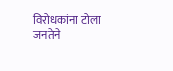विरोधकांना टोला
जनतेने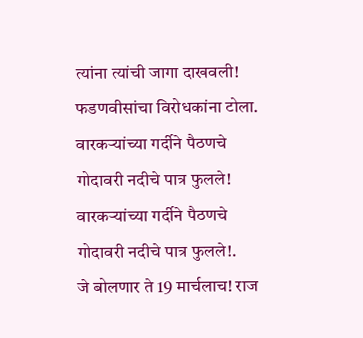त्यांना त्यांची जागा दाखवली! फडणवीसांचा विरोधकांना टोला.
वारकऱ्यांच्या गर्दीने पैठणचे गोदावरी नदीचे पात्र फुलले!
वारकऱ्यांच्या गर्दीने पैठणचे गोदावरी नदीचे पात्र फुलले!.
जे बोलणार ते 19 मार्चलाच! राज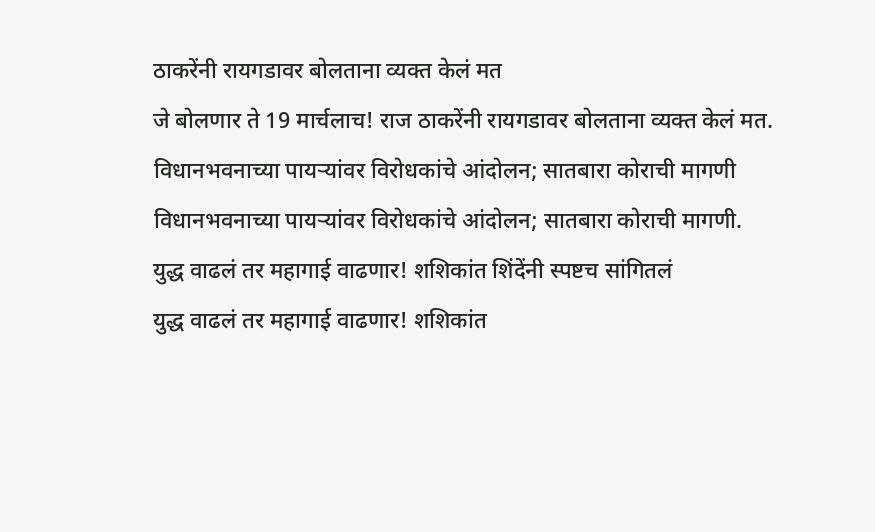ठाकरेंनी रायगडावर बोलताना व्यक्त केलं मत
जे बोलणार ते 19 मार्चलाच! राज ठाकरेंनी रायगडावर बोलताना व्यक्त केलं मत.
विधानभवनाच्या पायऱ्यांवर विरोधकांचे आंदोलन; सातबारा कोराची मागणी
विधानभवनाच्या पायऱ्यांवर विरोधकांचे आंदोलन; सातबारा कोराची मागणी.
युद्ध वाढलं तर महागाई वाढणार! शशिकांत शिंदेंनी स्पष्टच सांगितलं
युद्ध वाढलं तर महागाई वाढणार! शशिकांत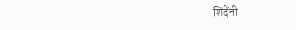शिंदेंनी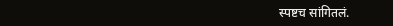स्पष्टच सांगितलं.